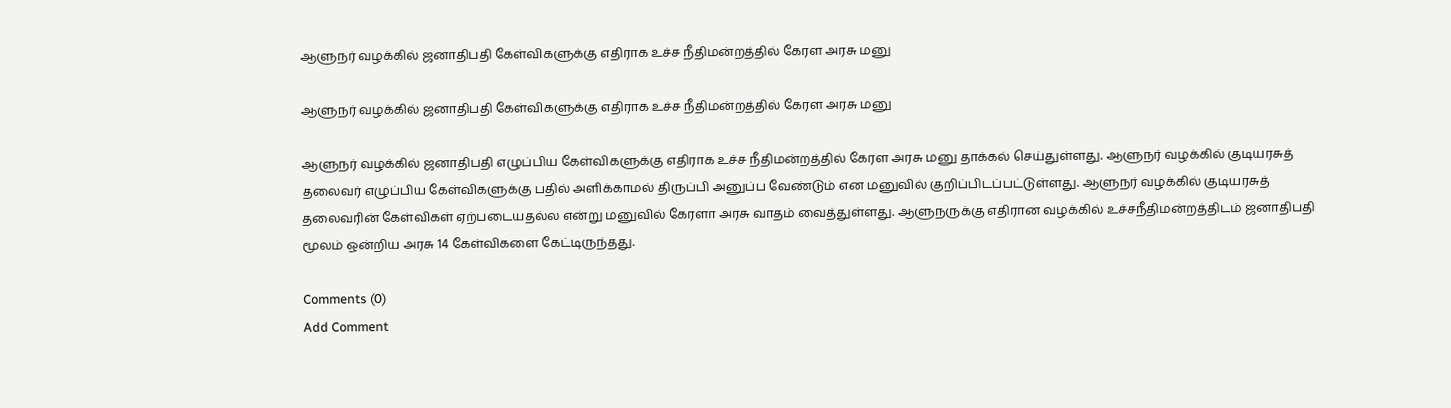ஆளுநர் வழக்கில் ஜனாதிபதி கேள்விகளுக்கு எதிராக உச்ச நீதிமன்றத்தில் கேரள அரசு மனு

ஆளுநர் வழக்கில் ஜனாதிபதி கேள்விகளுக்கு எதிராக உச்ச நீதிமன்றத்தில் கேரள அரசு மனு

ஆளுநர் வழக்கில் ஜனாதிபதி எழுப்பிய கேள்விகளுக்கு எதிராக உச்ச நீதிமன்றத்தில் கேரள அரசு மனு தாக்கல் செய்துள்ளது. ஆளுநர் வழக்கில் குடியரசுத் தலைவர் எழுப்பிய கேள்விகளுக்கு பதில் அளிக்காமல் திருப்பி அனுப்ப வேண்டும் என மனுவில் குறிப்பிடப்பட்டுள்ளது. ஆளுநர் வழக்கில் குடியரசுத் தலைவரின் கேள்விகள் ஏற்படையதல்ல என்று மனுவில் கேரளா அரசு வாதம் வைத்துள்ளது. ஆளுநருக்கு எதிரான வழக்கில் உச்சநீதிமன்றத்திடம் ஜனாதிபதி மூலம் ஒன்றிய அரசு 14 கேள்விகளை கேட்டிருந்தது.

Comments (0)
Add Comment